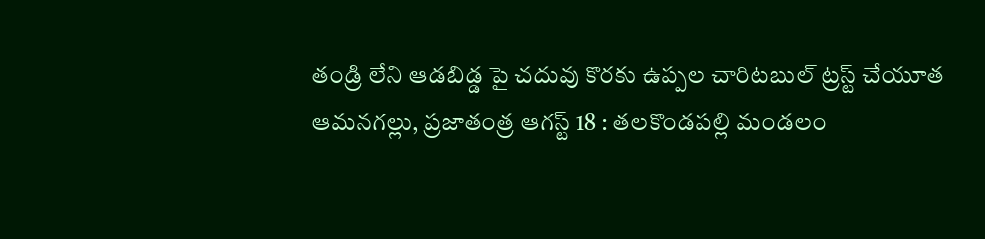తండ్రి లేని ఆడబిడ్డ పై చదువు కొరకు ఉప్పల చారిటబుల్ ట్రస్ట్ చేయూత
ఆమనగల్లు, ప్రజాతంత్ర ఆగస్ట్ 18 : తలకొండపల్లి మండలం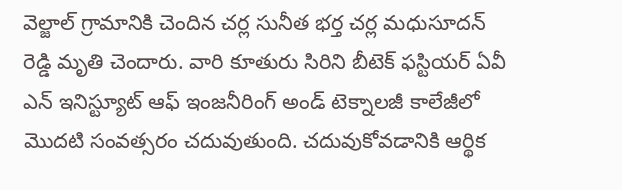వెల్జాల్ గ్రామానికి చెందిన చర్ల సునీత భర్త చర్ల మధుసూదన్ రెడ్డి మృతి చెందారు. వారి కూతురు సిరిని బీటెక్ ఫస్టియర్ ఏవీ ఎన్ ఇనిస్ట్యూట్ ఆఫ్ ఇంజనీరింగ్ అండ్ టెక్నాలజీ కాలేజీలో మొదటి సంవత్సరం చదువుతుంది. చదువుకోవడానికి ఆర్థిక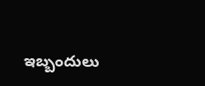ఇబ్బందులు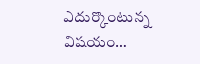ఎదుర్కొంటున్న విషయం…